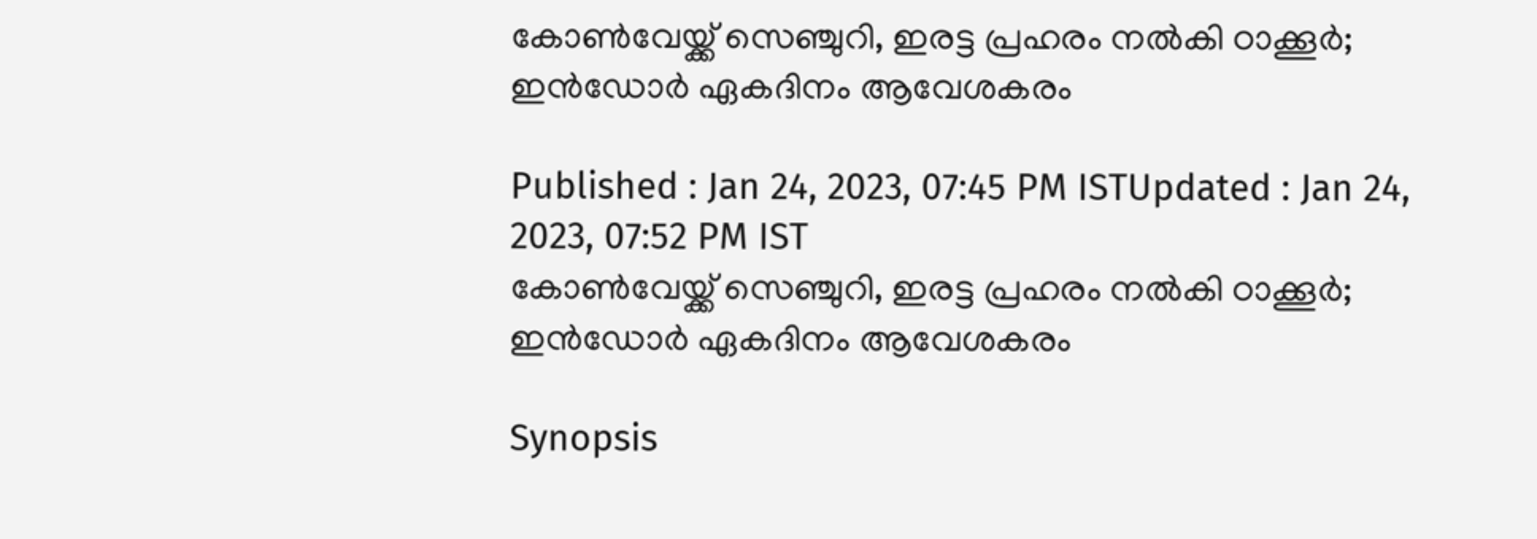കോണ്‍വേയ്ക്ക് സെഞ്ചുറി, ഇരട്ട പ്രഹരം നല്‍കി ഠാക്കൂര്‍; ഇന്‍ഡോര്‍ ഏകദിനം ആവേശകരം

Published : Jan 24, 2023, 07:45 PM ISTUpdated : Jan 24, 2023, 07:52 PM IST
കോണ്‍വേയ്ക്ക് സെഞ്ചുറി, ഇരട്ട പ്രഹരം നല്‍കി ഠാക്കൂര്‍; ഇന്‍ഡോര്‍ ഏകദിനം ആവേശകരം

Synopsis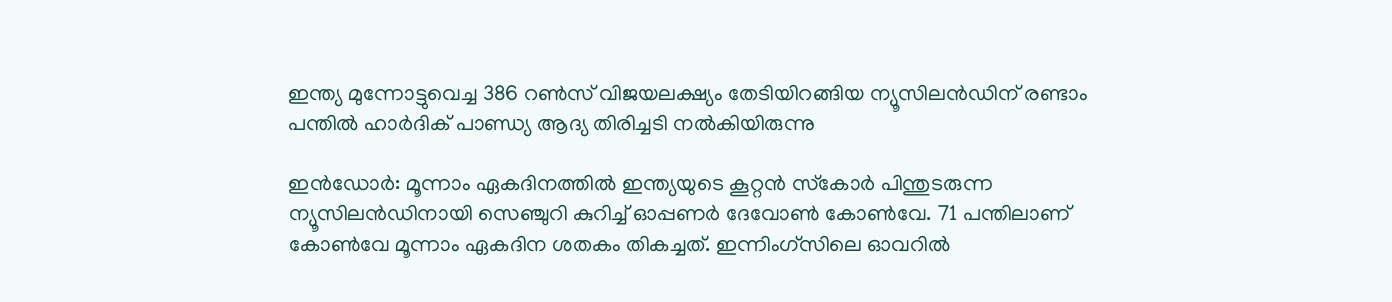ഇന്ത്യ മുന്നോട്ടുവെച്ച 386 റണ്‍സ് വിജയലക്ഷ്യം തേടിയിറങ്ങിയ ന്യൂസിലന്‍ഡിന് രണ്ടാം പന്തില്‍ ഹാര്‍ദിക് പാണ്ഡ്യ ആദ്യ തിരിച്ചടി നല്‍കിയിരുന്നു

ഇന്‍ഡോര്‍: മൂന്നാം ഏകദിനത്തില്‍ ഇന്ത്യയുടെ കൂറ്റന്‍ സ്‌കോര്‍ പിന്തുടരുന്ന ന്യൂസിലന്‍ഡിനായി സെഞ്ചുറി കുറിച്ച് ഓപ്പണര്‍ ദേവോണ്‍ കോണ്‍വേ. 71 പന്തിലാണ് കോണ്‍വേ മൂന്നാം ഏകദിന ശതകം തികച്ചത്. ഇന്നിംഗ്‌സിലെ ഓവറില്‍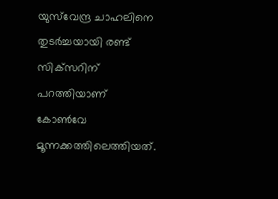യുസ്‌വേന്ദ്ര ചാഹലിനെ തുടര്‍ച്ചയായി രണ്ട് സിക്‌സറിന് പറത്തിയാണ് കോണ്‍വേ മൂന്നക്കത്തിലെത്തിയത്.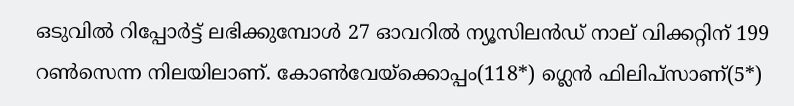ഒടുവില്‍ റിപ്പോര്‍ട്ട് ലഭിക്കുമ്പോള്‍ 27 ഓവറില്‍ ന്യൂസിലന്‍ഡ് നാല് വിക്കറ്റിന് 199 റണ്‍സെന്ന നിലയിലാണ്. കോണ്‍വേയ്ക്കൊപ്പം(118*) ഗ്ലെന്‍ ഫിലിപ്‌സാണ്(5*)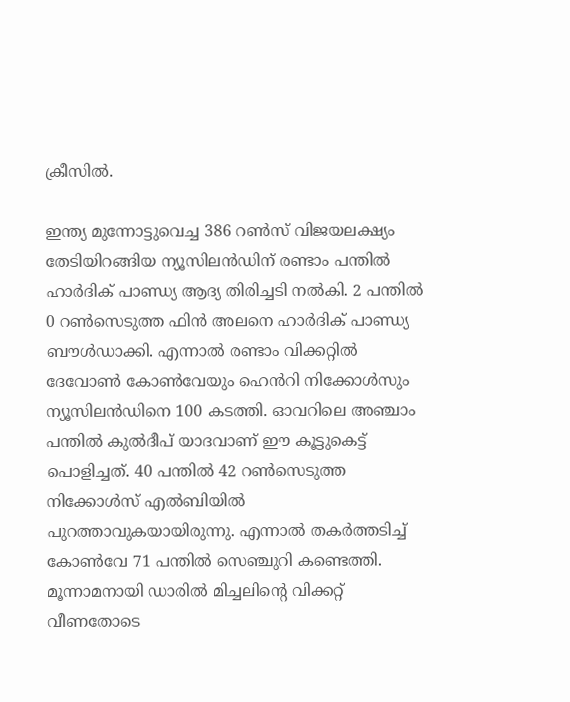ക്രീസില്‍.

ഇന്ത്യ മുന്നോട്ടുവെച്ച 386 റണ്‍സ് വിജയലക്ഷ്യം തേടിയിറങ്ങിയ ന്യൂസിലന്‍ഡിന് രണ്ടാം പന്തില്‍ ഹാര്‍ദിക് പാണ്ഡ്യ ആദ്യ തിരിച്ചടി നല്‍കി. 2 പന്തില്‍ 0 റണ്‍സെടുത്ത ഫിന്‍ അലനെ ഹാര്‍ദിക് പാണ്ഡ്യ ബൗള്‍ഡാക്കി. എന്നാല്‍ രണ്ടാം വിക്കറ്റില്‍ ദേവോണ്‍ കോണ്‍വേയും ഹെന്‍‌‌റി നിക്കോള്‍സും ന്യൂസിലന്‍ഡിനെ 100 കടത്തി. ഓവറിലെ അഞ്ചാം പന്തില്‍ കുല്‍ദീപ് യാദവാണ് ഈ കൂട്ടുകെട്ട് പൊളിച്ചത്. 40 പന്തില്‍ 42 റണ്‍സെടുത്ത നിക്കോള്‍സ് എല്‍ബിയില്‍ പുറത്താവുകയായിരുന്നു. എന്നാല്‍ തകര്‍ത്തടിച്ച് കോണ്‍വേ 71 പന്തില്‍ സെഞ്ചുറി കണ്ടെത്തി. മൂന്നാമനായി ഡാരില്‍ മിച്ചലിന്‍റെ വിക്കറ്റ് വീണതോടെ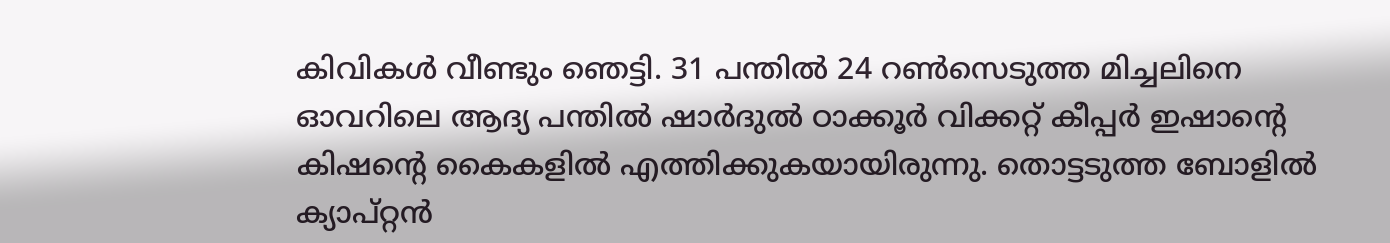കിവികള്‍ വീണ്ടും ഞെട്ടി. 31 പന്തില്‍ 24 റണ്‍സെടുത്ത മിച്ചലിനെ ഓവറിലെ ആദ്യ പന്തില്‍ ഷാര്‍ദുല്‍ ഠാക്കൂര്‍ വിക്കറ്റ് കീപ്പര്‍ ഇഷാന്‍റെ കിഷന്‍റെ കൈകളില്‍ എത്തിക്കുകയായിരുന്നു. തൊട്ടടുത്ത ബോളില്‍ ക്യാപ്റ്റന്‍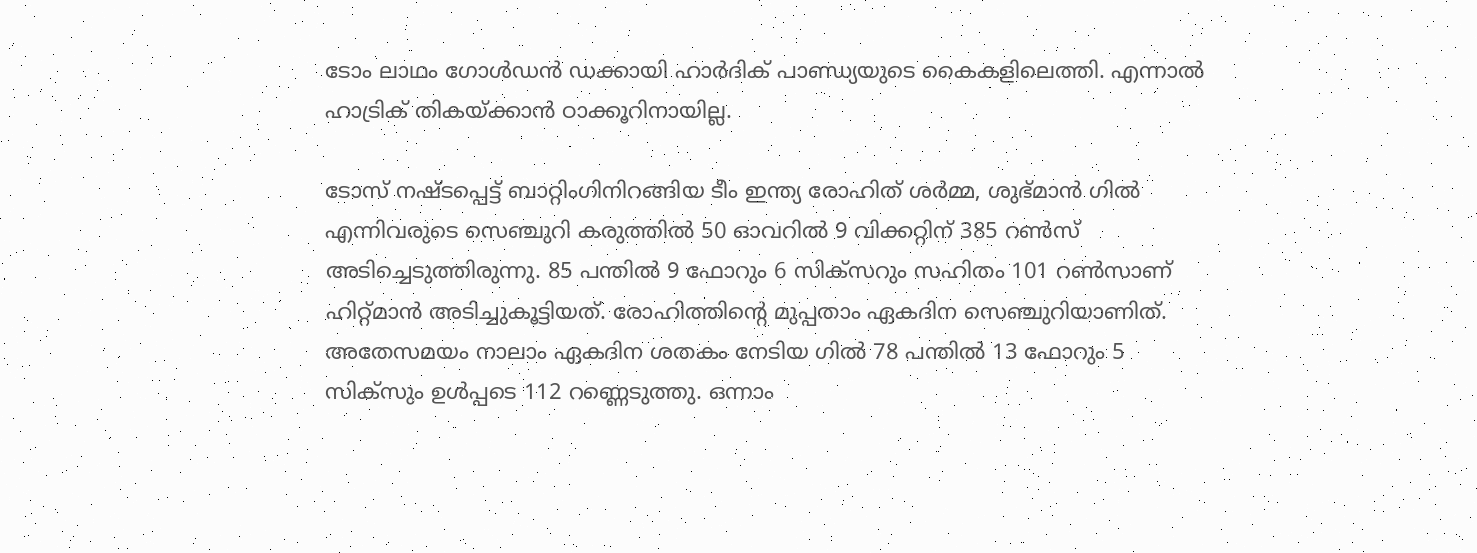ടോം ലാഥം ഗോള്‍ഡന്‍ ഡക്കായി ഹാര്‍ദിക് പാണ്ഡ്യയുടെ കൈകളിലെത്തി. എന്നാല്‍ ഹാട്രിക് തികയ്ക്കാന്‍ ഠാക്കൂറിനായില്ല.

ടോസ് നഷ്ടപ്പെട്ട് ബാറ്റിംഗിനിറങ്ങിയ ടീം ഇന്ത്യ രോഹിത് ശര്‍മ്മ, ശുഭ്മാന്‍ ഗില്‍ എന്നിവരുടെ സെഞ്ചുറി കരുത്തില്‍ 50 ഓവറില്‍ 9 വിക്കറ്റിന് 385 റണ്‍സ് അടിച്ചെടുത്തിരുന്നു. 85 പന്തില്‍ 9 ഫോറും 6 സിക്‌സറും സഹിതം 101 റണ്‍സാണ് ഹിറ്റ്‌മാന്‍ അടിച്ചുകൂട്ടിയത്. രോഹിത്തിന്‍റെ മുപ്പതാം ഏകദിന സെഞ്ചുറിയാണിത്. അതേസമയം നാലാം ഏകദിന ശതകം നേടിയ ഗില്‍ 78 പന്തില്‍ 13 ഫോറും 5 സിക്‌സും ഉള്‍പ്പടെ 112 റണ്ണെടുത്തു. ഒന്നാം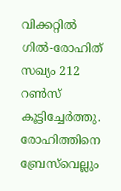വിക്കറ്റില്‍ ഗില്‍-രോഹിത് സഖ്യം 212 റണ്‍സ് കൂട്ടിച്ചേര്‍ത്തു. രോഹിത്തിനെ ബ്രേസ്‌വെല്ലും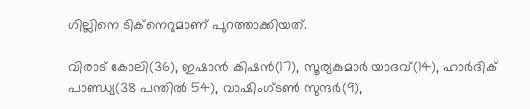ഗില്ലിനെ ടിക്‌നെറുമാണ് പുറത്താക്കിയത്.

വിരാട് കോലി(36), ഇഷാന്‍ കിഷന്‍(17), സൂര്യകുമാര്‍ യാദവ്(14), ഹാര്‍ദിക് പാണ്ഡ്യ(38 പന്തില്‍ 54), വാഷിംഗ്‌ടണ്‍ സുന്ദര്‍(9),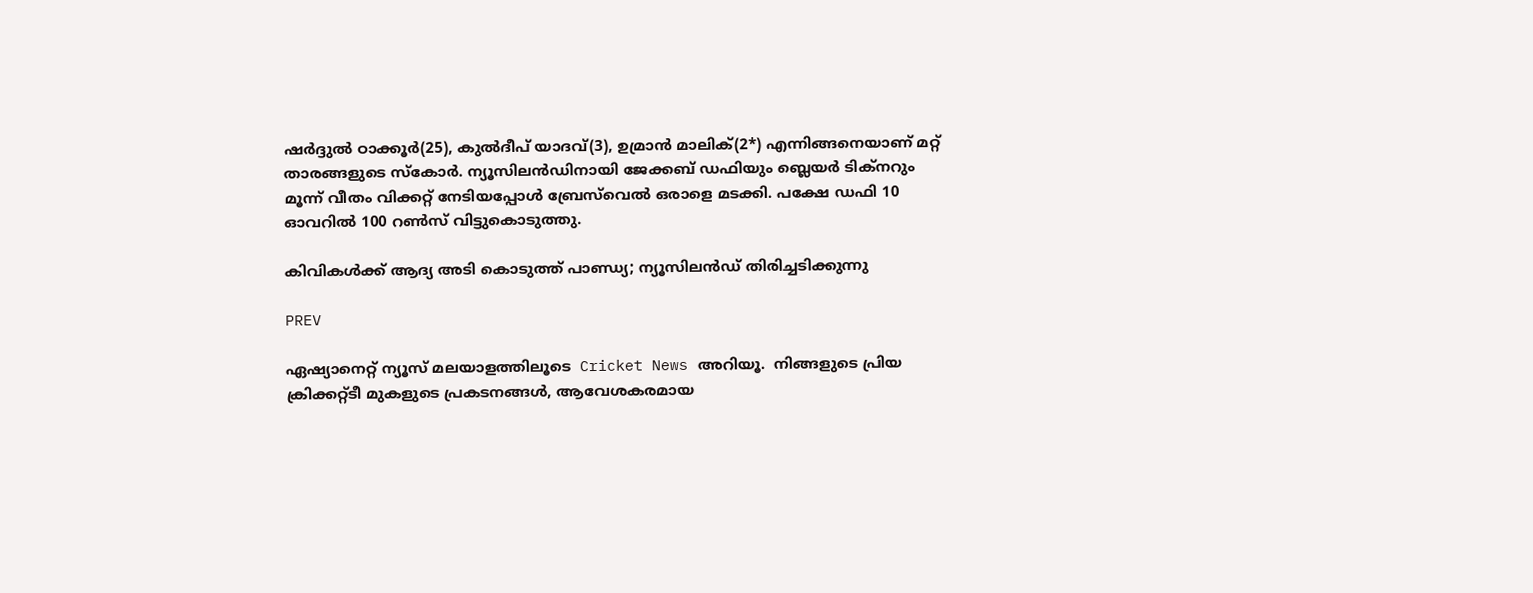ഷര്‍ദ്ദുല്‍ ഠാക്കൂര്‍(25), കുല്‍ദീപ് യാദവ്(3), ഉമ്രാന്‍ മാലിക്(2*) എന്നിങ്ങനെയാണ് മറ്റ് താരങ്ങളുടെ സ്കോര്‍. ന്യൂസിലന്‍ഡിനായി ജേക്കബ് ഡഫിയും ബ്ലെയര്‍ ടിക്‌നറും മൂന്ന് വീതം വിക്കറ്റ് നേടിയപ്പോള്‍ ബ്രേസ്‌വെല്‍ ഒരാളെ മടക്കി. പക്ഷേ ഡഫി 10 ഓവറില്‍ 100 റണ്‍സ് വിട്ടുകൊടുത്തു.

കിവികള്‍ക്ക് ആദ്യ അടി കൊടുത്ത് പാണ്ഡ്യ; ന്യൂസിലന്‍ഡ് തിരിച്ചടിക്കുന്നു

PREV

ഏഷ്യാനെറ്റ് ന്യൂസ് മലയാളത്തിലൂടെ  Cricket News അറിയൂ.  നിങ്ങളുടെ പ്രിയ ക്രിക്കറ്റ്ടീ മുകളുടെ പ്രകടനങ്ങൾ, ആവേശകരമായ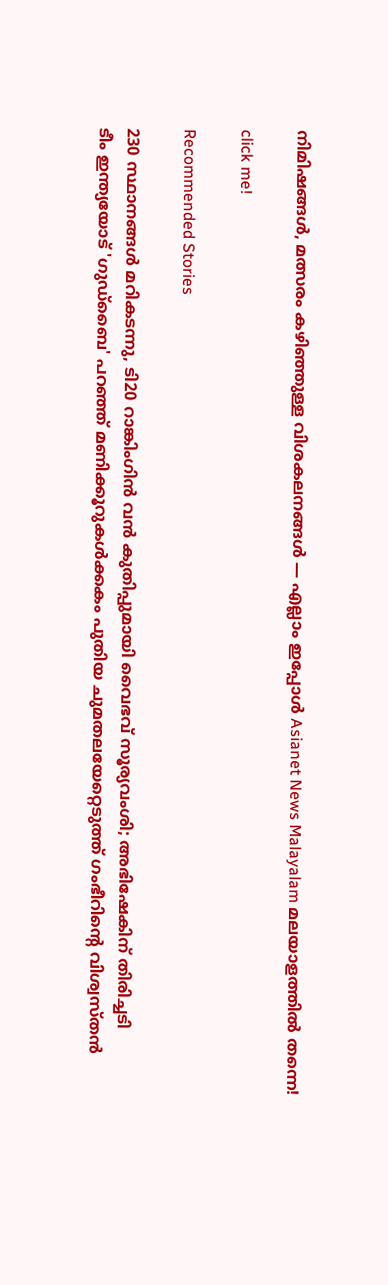നിമിഷങ്ങൾ, മത്സരം കഴിഞ്ഞുള്ള വിശകലനങ്ങൾ — എല്ലാം ഇപ്പോൾ Asianet News Malayalam മലയാളത്തിൽ തന്നെ!

click me!

Recommended Stories

230 സ്ഥാനങ്ങള്‍ മറികടന്നു, ടി20 റാങ്കിംഗിന്‍ വന്‍ കുതിപ്പുമായി വൈഭവ് സൂര്യവംശി; അഭിഷേകിന് തിരിച്ചടി
ടീം ഇന്ത്യയോട് 'ഗുഡ്‌ബൈ' പറഞ്ഞ് മണിക്കൂറുകൾക്കകം പുതിയ ചുമതലയേറ്റെടുത്ത് ഗംഭീറിന്‍റെ വിശ്വസ്തൻ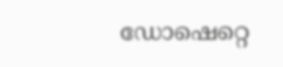ഡോഷെറ്റെ